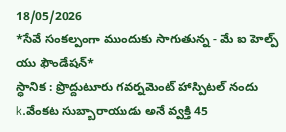18/05/2026
*సేవే సంకల్పంగా ముందుకు సాగుతున్న - మే ఐ హెల్ప్ యు ఫౌండేషన్*
స్ధానిక : ప్రొద్దుటూరు గవర్నమెంట్ హాస్పిటల్ నందు k.వేంకట సుబ్బారాయుడు అనే వ్వక్తి 45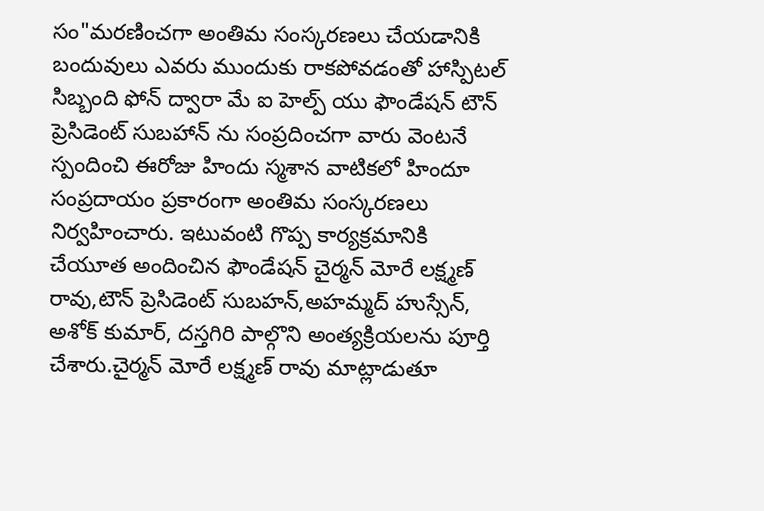సం"మరణించగా అంతిమ సంస్కరణలు చేయడానికి బందువులు ఎవరు ముందుకు రాకపోవడంతో హాస్పిటల్ సిబ్బంది ఫోన్ ద్వారా మే ఐ హెల్ప్ యు ఫౌండేషన్ టౌన్ ప్రెసిడెంట్ సుబహాన్ ను సంప్రదించగా వారు వెంటనే స్పందించి ఈరోజు హిందు స్మశాన వాటికలో హిందూ సంప్రదాయం ప్రకారంగా అంతిమ సంస్కరణలు నిర్వహించారు. ఇటువంటి గొప్ప కార్యక్రమానికి చేయూత అందించిన ఫౌండేషన్ చైర్మన్ మోరే లక్ష్మణ్ రావు,టౌన్ ప్రెసిడెంట్ సుబహన్,అహమ్మద్ హుస్సేన్, అశోక్ కుమార్, దస్తగిరి పాల్గొని అంత్యక్రియలను పూర్తి చేశారు.చైర్మన్ మోరే లక్ష్మణ్ రావు మాట్లాడుతూ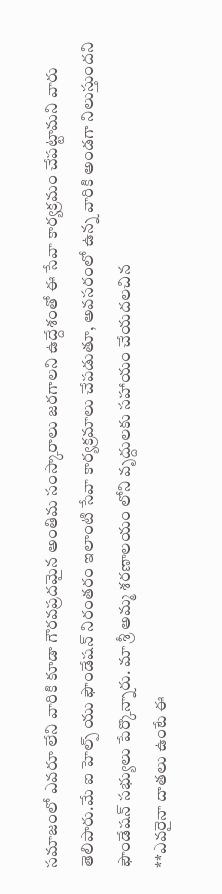సమాజంలో ఎవరూ లేని వారికి కూడా గౌరవప్రదమైన అంతిమ సంస్కారాలు జరగాలని ఉద్దేశంతో ఈ సేవా కార్యక్రమం చేపట్టామని వారు తెలిపారు.మే ఐ హెల్ప్ యు ఫౌండేషన్ నిరంతరం ఇలాంటి సేవా కార్యక్రమాలు చేపడుతూ, అవసరంలో ఉన్న వారికి అండగా నిలుస్తుందని ఫౌండేషన్ సభ్యులు పేర్కొన్నారు. మా శ్రీ అమ్మ శరణాలయం లోని వృద్దులకు సహాయం చేయదలచిన
**ఎవరైనా దాతలు ఉంటే ఈ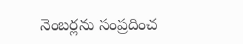నెంబర్లను సంప్రదించ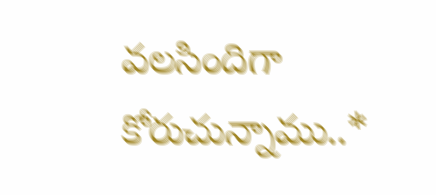వలసిందిగా కోరుచున్నాము..*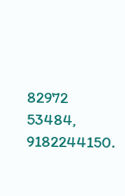82972 53484,
9182244150.